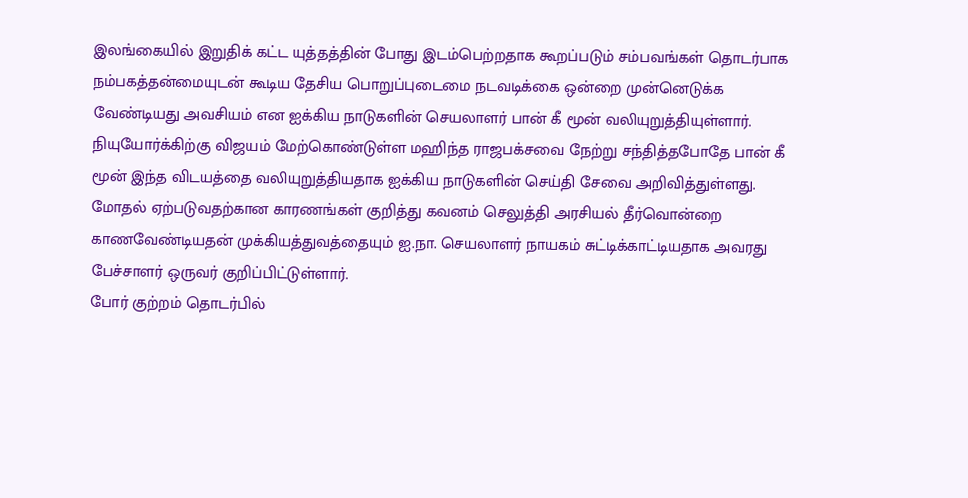இலங்கையில் இறுதிக் கட்ட யுத்தத்தின் போது இடம்பெற்றதாக கூறப்படும் சம்பவங்கள் தொடர்பாக நம்பகத்தன்மையுடன் கூடிய தேசிய பொறுப்புடைமை நடவடிக்கை ஒன்றை முன்னெடுக்க வேண்டியது அவசியம் என ஐக்கிய நாடுகளின் செயலாளர் பான் கீ மூன் வலியுறுத்தியுள்ளார்.
நியுயோர்க்கிற்கு விஜயம் மேற்கொண்டுள்ள மஹிந்த ராஜபக்சவை நேற்று சந்தித்தபோதே பான் கீ மூன் இந்த விடயத்தை வலியுறுத்தியதாக ஐக்கிய நாடுகளின் செய்தி சேவை அறிவித்துள்ளது.
மோதல் ஏற்படுவதற்கான காரணங்கள் குறித்து கவனம் செலுத்தி அரசியல் தீர்வொன்றை காணவேண்டியதன் முக்கியத்துவத்தையும் ஐ.நா. செயலாளர் நாயகம் சுட்டிக்காட்டியதாக அவரது பேச்சாளர் ஒருவர் குறிப்பிட்டுள்ளார்.
போர் குற்றம் தொடர்பில்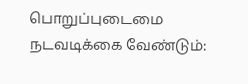பொறுப்புடைமை நடவடிக்கை வேண்டும்: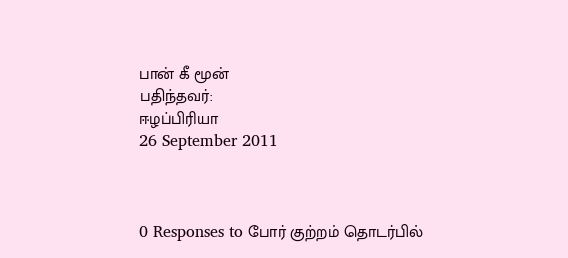பான் கீ மூன்
பதிந்தவர்:
ஈழப்பிரியா
26 September 2011



0 Responses to போர் குற்றம் தொடர்பில்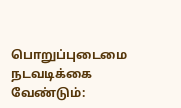பொறுப்புடைமை நடவடிக்கை வேண்டும்: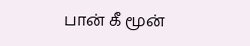பான் கீ மூன்